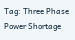Tag: Three Phase Power Shortage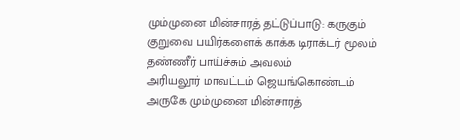மும்முனை மின்சாரத் தட்டுப்பாடு: கருகும் குறுவை பயிர்களைக் காக்க டிராக்டர் மூலம் தண்ணீர் பாய்ச்சும் அவலம்
அரியலூர் மாவட்டம் ஜெயங்கொண்டம் அருகே மும்முனை மின்சாரத்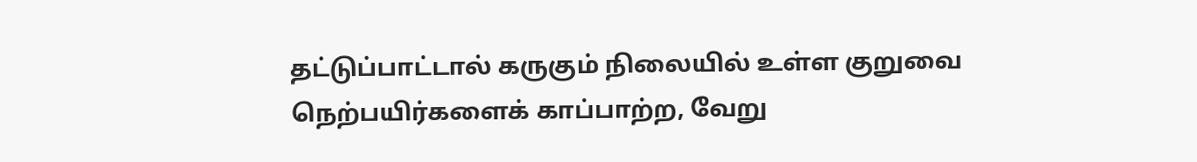தட்டுப்பாட்டால் கருகும் நிலையில் உள்ள குறுவை நெற்பயிர்களைக் காப்பாற்ற, வேறு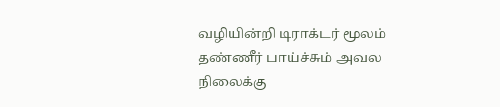வழியின்றி டிராக்டர் மூலம் தண்ணீர் பாய்ச்சும் அவல நிலைக்கு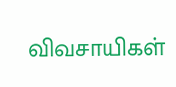விவசாயிகள்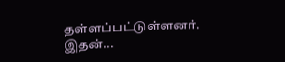தள்ளப்பட்டுள்ளனர். இதன்...